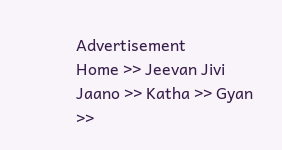Advertisement
Home >> Jeevan Jivi Jaano >> Katha >> Gyan >>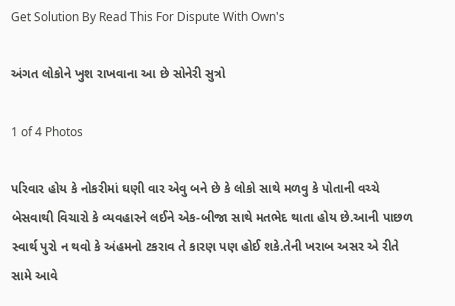Get Solution By Read This For Dispute With Own's

અંગત લોકોને ખુશ રાખવાના આ છે સોનેરી સુત્રો

1 of 4 Photos

પરિવાર હોય કે નોકરીમાં ઘણી વાર એવુ બને છે કે લોકો સાથે મળવુ કે પોતાની વચ્ચે બેસવાથી વિચારો કે વ્યવહારને લઈને એક-બીજા સાથે મતભેદ થાતા હોય છે.આની પાછળ સ્વાર્થ પુરો ન થવો કે અંહમનો ટકરાવ તે કારણ પણ હોઈ શકે.તેની ખરાબ અસર એ રીતે સામે આવે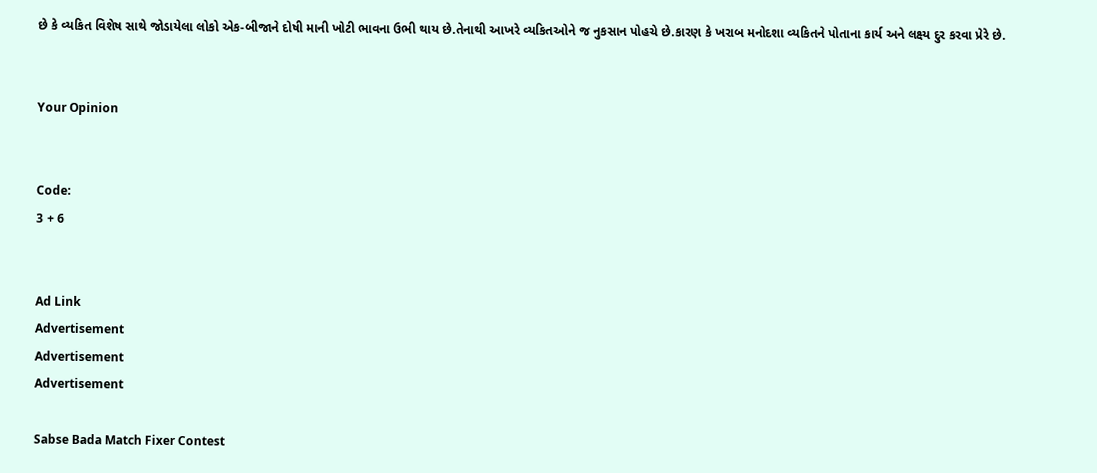છે કે વ્યકિત વિશેષ સાથે જોડાયેલા લોકો એક-બીજાને દોષી માની ખોટી ભાવના ઉભી થાય છે.તેનાથી આખરે વ્યકિતઓને જ નુકસાન પોહચે છે.કારણ કે ખરાબ મનોદશા વ્યકિતને પોતાના કાર્ય અને લક્ષ્ય દુર કરવા પ્રેરે છે.


Your Opinion


Code:
3 + 6


Ad Link
Advertisement
Advertisement
Advertisement

Sabse Bada Match Fixer Contest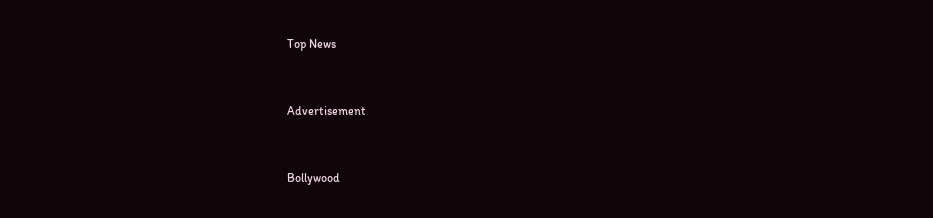Top News


Advertisement


Bollywood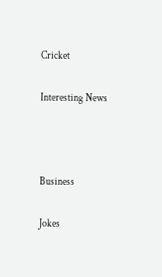Cricket

Interesting News



Business

Jokes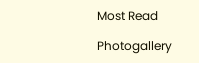Most Read

Photogallery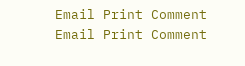Email Print Comment
Email Print Comment